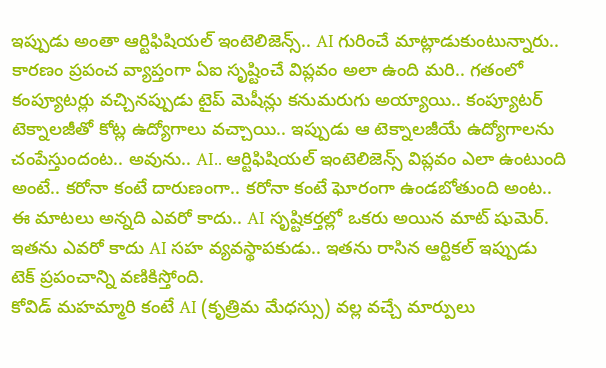ఇప్పుడు అంతా ఆర్టిఫిషియల్ ఇంటెలిజెన్స్.. AI గురించే మాట్లాడుకుంటున్నారు.. కారణం ప్రపంచ వ్యాప్తంగా ఏఐ సృష్టించే విప్లవం అలా ఉంది మరి.. గతంలో కంప్యూటర్లు వచ్చినప్పుడు టైప్ మెషీన్లు కనుమరుగు అయ్యాయి.. కంప్యూటర్ టెక్నాలజీతో కోట్ల ఉద్యోగాలు వచ్చాయి.. ఇప్పుడు ఆ టెక్నాలజీయే ఉద్యోగాలను చంపేస్తుందంట.. అవును.. AI.. ఆర్టిఫిషియల్ ఇంటెలిజెన్స్ విప్లవం ఎలా ఉంటుంది అంటే.. కరోనా కంటే దారుణంగా.. కరోనా కంటే ఘోరంగా ఉండబోతుంది అంట.. ఈ మాటలు అన్నది ఎవరో కాదు.. AI సృష్టికర్తల్లో ఒకరు అయిన మాట్ షుమెర్. ఇతను ఎవరో కాదు AI సహ వ్యవస్థాపకుడు.. ఇతను రాసిన ఆర్టికల్ ఇప్పుడు టెక్ ప్రపంచాన్ని వణికిస్తోంది.
కోవిడ్ మహమ్మారి కంటే AI (కృత్రిమ మేధస్సు) వల్ల వచ్చే మార్పులు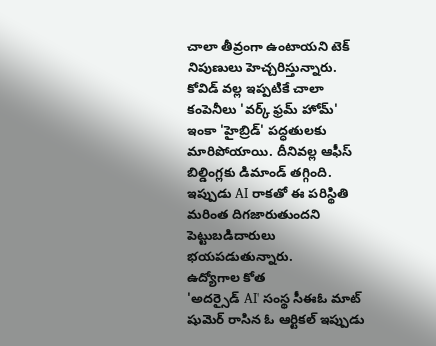చాలా తీవ్రంగా ఉంటాయని టెక్ నిపుణులు హెచ్చరిస్తున్నారు.
కోవిడ్ వల్ల ఇప్పటికే చాలా కంపెనీలు 'వర్క్ ఫ్రమ్ హోమ్' ఇంకా 'హైబ్రిడ్' పద్ధతులకు మారిపోయాయి. దీనివల్ల ఆఫీస్ బిల్డింగ్లకు డిమాండ్ తగ్గింది. ఇప్పుడు AI రాకతో ఈ పరిస్థితి మరింత దిగజారుతుందని పెట్టుబడిదారులు భయపడుతున్నారు.
ఉద్యోగాల కోత
'అదర్సైడ్ AI' సంస్థ సీఈఓ మాట్ షుమెర్ రాసిన ఓ ఆర్టికల్ ఇప్పుడు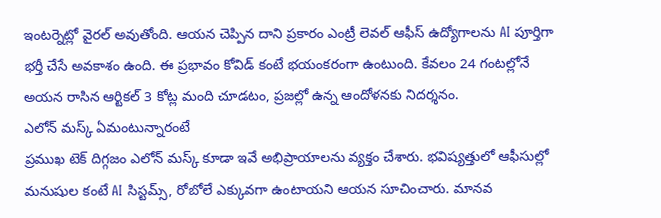ఇంటర్నెట్లో వైరల్ అవుతోంది. ఆయన చెప్పిన దాని ప్రకారం ఎంట్రీ లెవల్ ఆఫీస్ ఉద్యోగాలను AI పూర్తిగా భర్తీ చేసే అవకాశం ఉంది. ఈ ప్రభావం కోవిడ్ కంటే భయంకరంగా ఉంటుంది. కేవలం 24 గంటల్లోనే అయన రాసిన ఆర్టికల్ 3 కోట్ల మంది చూడటం, ప్రజల్లో ఉన్న ఆందోళనకు నిదర్శనం.
ఎలోన్ మస్క్ ఏమంటున్నారంటే
ప్రముఖ టెక్ దిగ్గజం ఎలోన్ మస్క్ కూడా ఇవే అభిప్రాయాలను వ్యక్తం చేశారు. భవిష్యత్తులో ఆఫీసుల్లో మనుషుల కంటే AI సిస్టమ్స్, రోబోలే ఎక్కువగా ఉంటాయని ఆయన సూచించారు. మానవ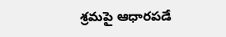శ్రమపై ఆధారపడే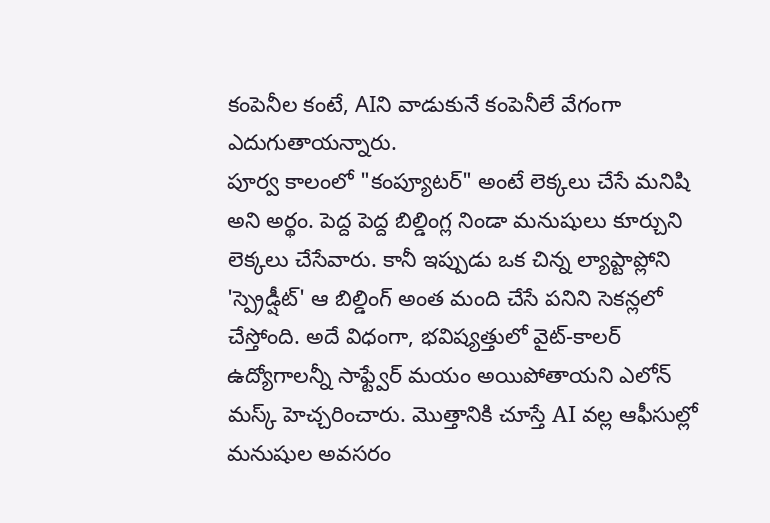కంపెనీల కంటే, AIని వాడుకునే కంపెనీలే వేగంగా ఎదుగుతాయన్నారు.
పూర్వ కాలంలో "కంప్యూటర్" అంటే లెక్కలు చేసే మనిషి అని అర్థం. పెద్ద పెద్ద బిల్డింగ్ల నిండా మనుషులు కూర్చుని లెక్కలు చేసేవారు. కానీ ఇప్పుడు ఒక చిన్న ల్యాప్టాప్లోని 'స్ప్రెడ్షీట్' ఆ బిల్డింగ్ అంత మంది చేసే పనిని సెకన్లలో చేస్తోంది. అదే విధంగా, భవిష్యత్తులో వైట్-కాలర్ ఉద్యోగాలన్నీ సాఫ్ట్వేర్ మయం అయిపోతాయని ఎలోన్ మస్క్ హెచ్చరించారు. మొత్తానికి చూస్తే AI వల్ల ఆఫీసుల్లో మనుషుల అవసరం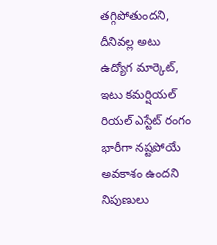తగ్గిపోతుందని, దీనివల్ల అటు ఉద్యోగ మార్కెట్, ఇటు కమర్షియల్ రియల్ ఎస్టేట్ రంగం భారీగా నష్టపోయే అవకాశం ఉందని నిపుణులు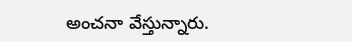అంచనా వేస్తున్నారు.